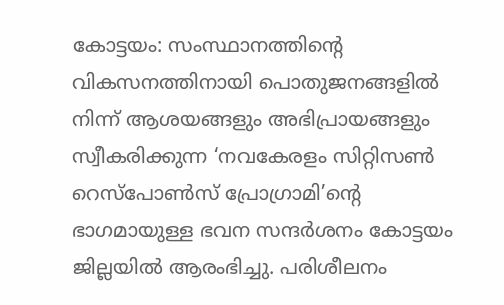കോട്ടയം: സംസ്ഥാനത്തിന്റെ വികസനത്തിനായി പൊതുജനങ്ങളിൽ നിന്ന് ആശയങ്ങളും അഭിപ്രായങ്ങളും സ്വീകരിക്കുന്ന ‘നവകേരളം സിറ്റിസൺ റെസ്പോൺസ് പ്രോഗ്രാമി’ന്റെ ഭാഗമായുള്ള ഭവന സന്ദർശനം കോട്ടയം ജില്ലയിൽ ആരംഭിച്ചു. പരിശീലനം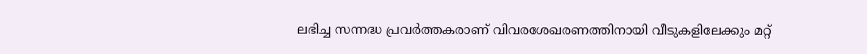ലഭിച്ച സന്നദ്ധ പ്രവർത്തകരാണ് വിവരശേഖരണത്തിനായി വീടുകളിലേക്കും മറ്റ്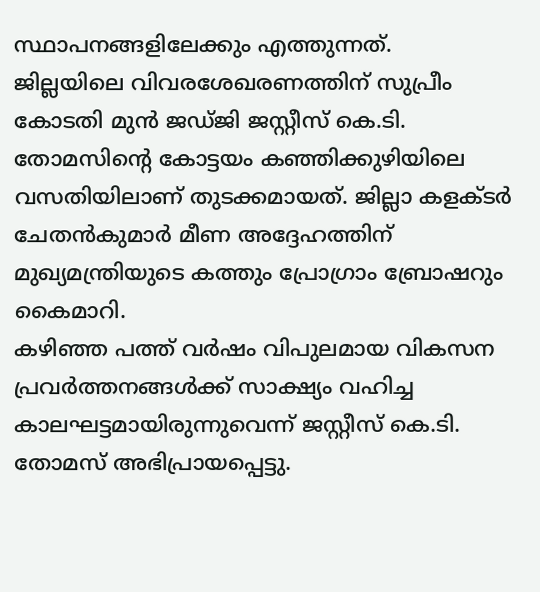സ്ഥാപനങ്ങളിലേക്കും എത്തുന്നത്.
ജില്ലയിലെ വിവരശേഖരണത്തിന് സുപ്രീം കോടതി മുൻ ജഡ്ജി ജസ്റ്റീസ് കെ.ടി. തോമസിന്റെ കോട്ടയം കഞ്ഞിക്കുഴിയിലെ വസതിയിലാണ് തുടക്കമായത്. ജില്ലാ കളക്ടർ ചേതൻകുമാർ മീണ അദ്ദേഹത്തിന് മുഖ്യമന്ത്രിയുടെ കത്തും പ്രോഗ്രാം ബ്രോഷറും കൈമാറി.
കഴിഞ്ഞ പത്ത് വർഷം വിപുലമായ വികസന പ്രവർത്തനങ്ങൾക്ക് സാക്ഷ്യം വഹിച്ച കാലഘട്ടമായിരുന്നുവെന്ന് ജസ്റ്റീസ് കെ.ടി. തോമസ് അഭിപ്രായപ്പെട്ടു.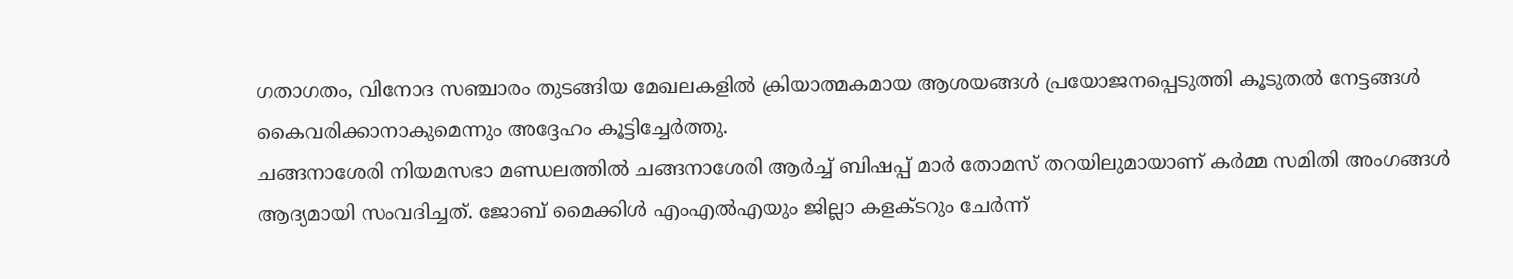ഗതാഗതം, വിനോദ സഞ്ചാരം തുടങ്ങിയ മേഖലകളിൽ ക്രിയാത്മകമായ ആശയങ്ങൾ പ്രയോജനപ്പെടുത്തി കൂടുതൽ നേട്ടങ്ങൾ കൈവരിക്കാനാകുമെന്നും അദ്ദേഹം കൂട്ടിച്ചേർത്തു.
ചങ്ങനാശേരി നിയമസഭാ മണ്ഡലത്തിൽ ചങ്ങനാശേരി ആർച്ച് ബിഷപ്പ് മാർ തോമസ് തറയിലുമായാണ് കർമ്മ സമിതി അംഗങ്ങൾ ആദ്യമായി സംവദിച്ചത്. ജോബ് മൈക്കിൾ എംഎൽഎയും ജില്ലാ കളക്ടറും ചേർന്ന്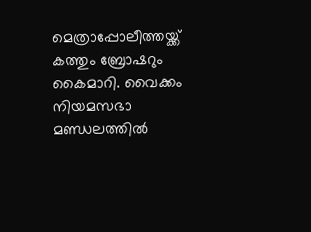മെത്രാപ്പോലീത്തയ്ക്ക് കത്തും ബ്രോഷറും കൈമാറി. വൈക്കം നിയമസഭാ മണ്ഡലത്തിൽ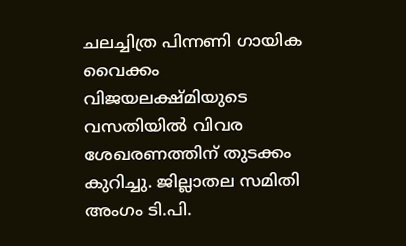ചലച്ചിത്ര പിന്നണി ഗായിക വൈക്കം വിജയലക്ഷ്മിയുടെ വസതിയിൽ വിവര ശേഖരണത്തിന് തുടക്കം കുറിച്ചു. ജില്ലാതല സമിതി അംഗം ടി.പി.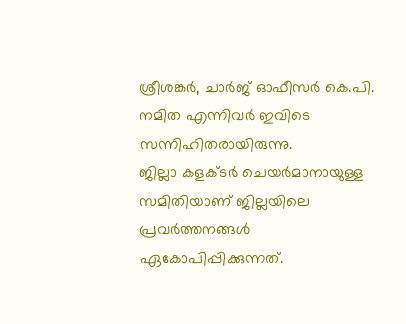ശ്രീശങ്കർ, ചാർജ് ഓഫീസർ കെ.പി. നമിത എന്നിവർ ഇവിടെ സന്നിഹിതരായിരുന്നു.
ജില്ലാ കളക്ടർ ചെയർമാനായുള്ള സമിതിയാണ് ജില്ലയിലെ പ്രവർത്തനങ്ങൾ ഏകോപിപ്പിക്കുന്നത്.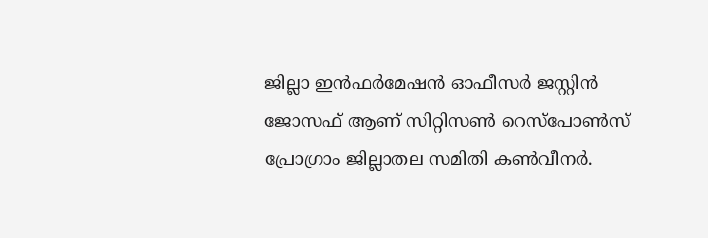ജില്ലാ ഇൻഫർമേഷൻ ഓഫീസർ ജസ്റ്റിൻ ജോസഫ് ആണ് സിറ്റിസൺ റെസ്പോൺസ് പ്രോഗ്രാം ജില്ലാതല സമിതി കൺവീനർ.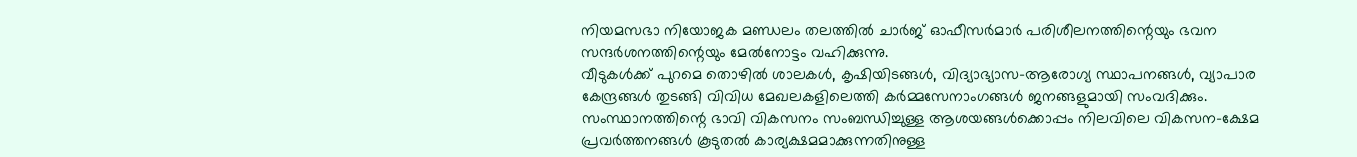നിയമസഭാ നിയോജക മണ്ഡലം തലത്തിൽ ചാർജ് ഓഫീസർമാർ പരിശീലനത്തിന്റെയും ഭവന സന്ദർശനത്തിന്റെയും മേൽനോട്ടം വഹിക്കുന്നു.
വീടുകൾക്ക് പുറമെ തൊഴിൽ ശാലകൾ, കൃഷിയിടങ്ങൾ, വിദ്യാഭ്യാസ-ആരോഗ്യ സ്ഥാപനങ്ങൾ, വ്യാപാര കേന്ദ്രങ്ങൾ തുടങ്ങി വിവിധ മേഖലകളിലെത്തി കർമ്മസേനാംഗങ്ങൾ ജനങ്ങളുമായി സംവദിക്കും. സംസ്ഥാനത്തിന്റെ ഭാവി വികസനം സംബന്ധിച്ചുള്ള ആശയങ്ങൾക്കൊപ്പം നിലവിലെ വികസന-ക്ഷേമ പ്രവർത്തനങ്ങൾ കൂടുതൽ കാര്യക്ഷമമാക്കുന്നതിനുള്ള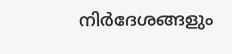നിർദേശങ്ങളും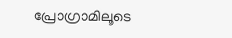പ്രോഗ്രാമിലൂടെ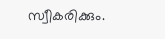സ്വീകരിക്കും.